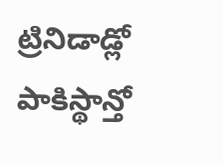ట్రినిడాడ్లో పాకిస్థాన్తో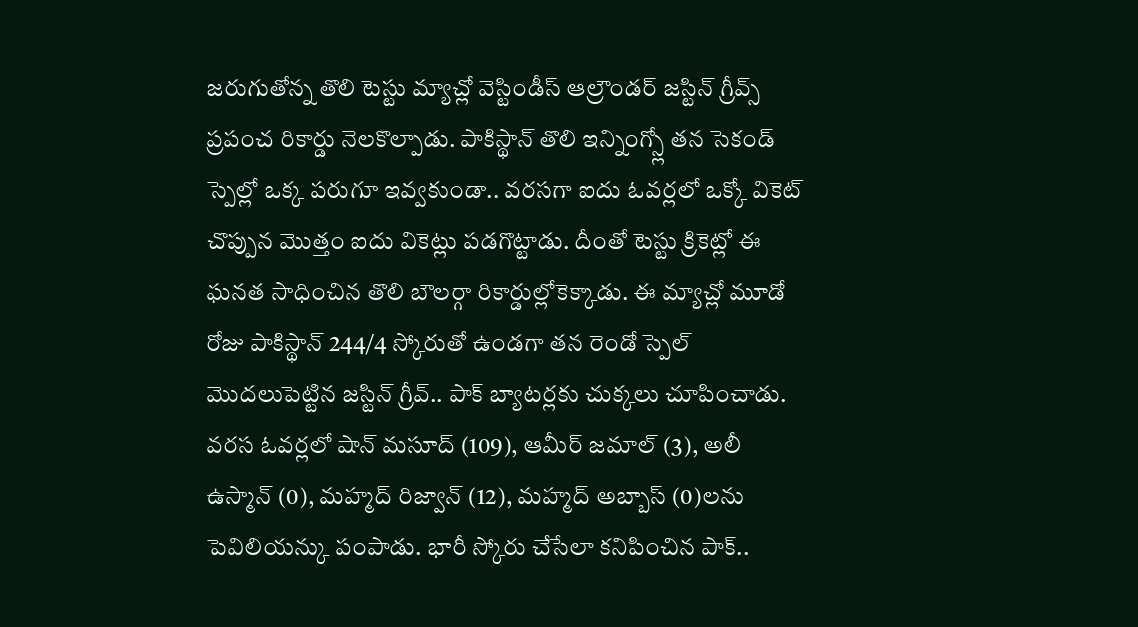జరుగుతోన్న తొలి టెస్టు మ్యాచ్లో వెస్టిండీస్ ఆల్రౌండర్ జస్టిన్ గ్రీవ్స్ ప్రపంచ రికార్డు నెలకొల్పాడు. పాకిస్థాన్ తొలి ఇన్నింగ్స్లో తన సెకండ్ స్పెల్లో ఒక్క పరుగూ ఇవ్వకుండా.. వరసగా ఐదు ఓవర్లలో ఒక్కో వికెట్ చొప్పున మొత్తం ఐదు వికెట్లు పడగొట్టాడు. దీంతో టెస్టు క్రికెట్లో ఈ ఘనత సాధించిన తొలి బౌలర్గా రికార్డుల్లోకెక్కాడు. ఈ మ్యాచ్లో మూడో రోజు పాకిస్థాన్ 244/4 స్కోరుతో ఉండగా తన రెండో స్పెల్ మొదలుపెట్టిన జస్టిన్ గ్రీవ్.. పాక్ బ్యాటర్లకు చుక్కలు చూపించాడు. వరస ఓవర్లలో షాన్ మసూద్ (109), ఆమీర్ జమాల్ (3), అలీ ఉస్మాన్ (0), మహ్మద్ రిజ్వాన్ (12), మహ్మద్ అబ్బాస్ (0)లను పెవిలియన్కు పంపాడు. భారీ స్కోరు చేసేలా కనిపించిన పాక్..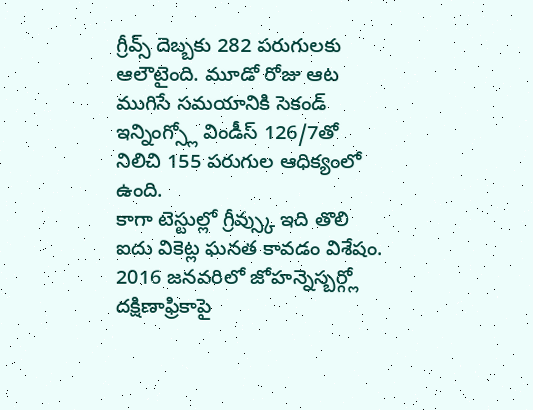గ్రీవ్స్ దెబ్బకు 282 పరుగులకు ఆలౌటైంది. మూడో రోజు ఆట ముగిసే సమయానికి సెకండ్ ఇన్నింగ్స్లో విండీస్ 126/7తో నిలిచి 155 పరుగుల ఆధిక్యంలో ఉంది.
కాగా టెస్టుల్లో గ్రీవ్స్కు ఇది తొలి ఐదు వికెట్ల ఘనత కావడం విశేషం. 2016 జనవరిలో జోహన్నెస్బర్గ్లో దక్షిణాఫ్రికాపై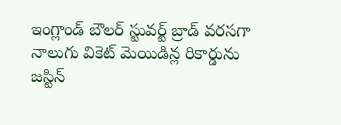ఇంగ్లాండ్ బౌలర్ స్టువర్ట్ బ్రాడ్ వరసగా నాలుగు వికెట్ మెయిడిన్ల రికార్డును జస్టిన్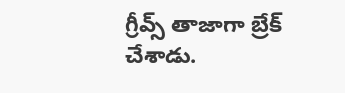గ్రీవ్స్ తాజాగా బ్రేక్ చేశాడు.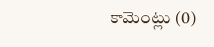కామెంట్లు (0)